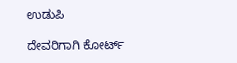ಉಡುಪಿ

ದೇವರಿಗಾಗಿ ಕೋರ್ಟ್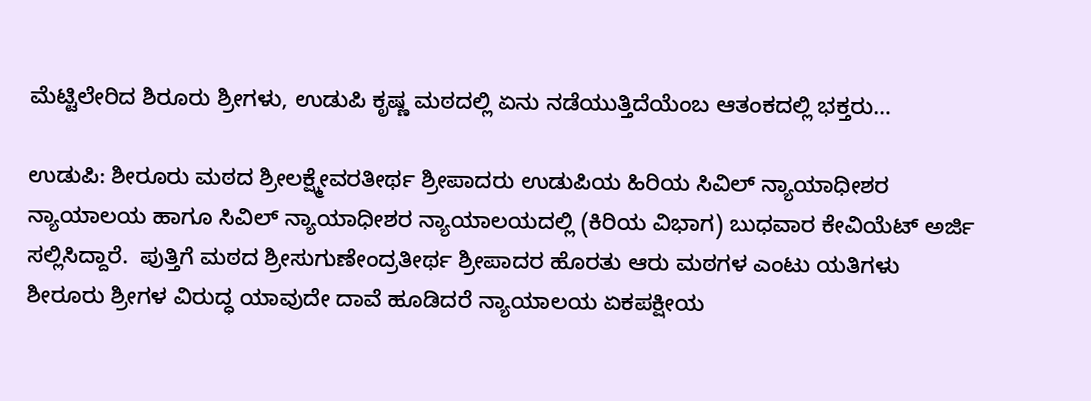ಮೆಟ್ಟಿಲೇರಿದ ಶಿರೂರು ಶ್ರೀಗಳು, ಉಡುಪಿ ಕೃಷ್ಣ ಮಠದಲ್ಲಿ ಏನು ನಡೆಯುತ್ತಿದೆಯೆಂಬ ಆತಂಕದಲ್ಲಿ ಭಕ್ತರು…

ಉಡುಪಿ: ಶೀರೂರು ಮಠದ ಶ್ರೀಲಕ್ಷ್ಮೇವರತೀರ್ಥ ಶ್ರೀಪಾದರು ಉಡುಪಿಯ ಹಿರಿಯ ಸಿವಿಲ್‌ ನ್ಯಾಯಾಧೀಶರ ನ್ಯಾಯಾಲಯ ಹಾಗೂ ಸಿವಿಲ್‌ ನ್ಯಾಯಾಧೀಶರ ನ್ಯಾಯಾಲಯದಲ್ಲಿ (ಕಿರಿಯ ವಿಭಾಗ) ಬುಧವಾರ ಕೇವಿಯೆಟ್‌ ಅರ್ಜಿ ಸಲ್ಲಿಸಿದ್ದಾರೆ.  ಪುತ್ತಿಗೆ ಮಠದ ಶ್ರೀಸುಗುಣೇಂದ್ರತೀರ್ಥ ಶ್ರೀಪಾದರ ಹೊರತು ಆರು ಮಠಗಳ ಎಂಟು ಯತಿಗಳು ಶೀರೂರು ಶ್ರೀಗಳ ವಿರುದ್ಧ ಯಾವುದೇ ದಾವೆ ಹೂಡಿದರೆ ನ್ಯಾಯಾಲಯ ಏಕಪಕ್ಷೀಯ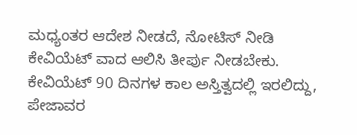ಮಧ್ಯಂತರ ಆದೇಶ ನೀಡದೆ, ನೋಟಿಸ್‌ ನೀಡಿ ಕೇವಿಯೆಟ್‌ ವಾದ ಆಲಿಸಿ ತೀರ್ಪು ನೀಡಬೇಕು.  ಕೇವಿಯೆಟ್‌ 90 ದಿನಗಳ ಕಾಲ ಅಸ್ತಿತ್ವದಲ್ಲಿ ಇರಲಿದ್ದು, ಪೇಜಾವರ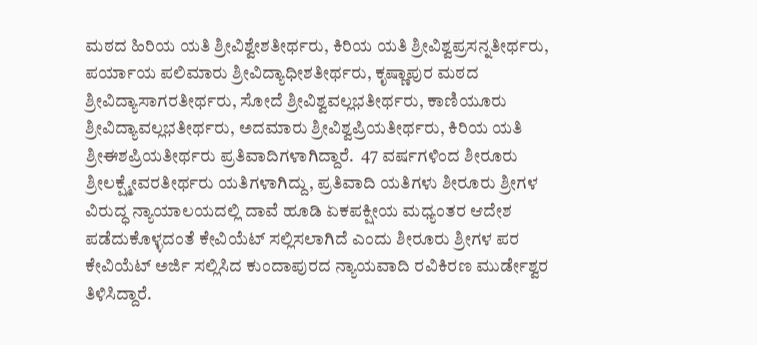ಮಠದ ಹಿರಿಯ ಯತಿ ಶ್ರೀವಿಶ್ವೇಶತೀರ್ಥರು, ಕಿರಿಯ ಯತಿ ಶ್ರೀವಿಶ್ವಪ್ರಸನ್ನತೀರ್ಥರು, ಪರ್ಯಾಯ ಪಲಿಮಾರು ಶ್ರೀವಿದ್ಯಾಧೀಶತೀರ್ಥರು, ಕೃಷ್ಣಾಪುರ ಮಠದ ಶ್ರೀವಿದ್ಯಾಸಾಗರತೀರ್ಥರು, ಸೋದೆ ಶ್ರೀವಿಶ್ವವಲ್ಲಭತೀರ್ಥರು, ಕಾಣಿಯೂರು ಶ್ರೀವಿದ್ಯಾವಲ್ಲಭತೀರ್ಥರು, ಅದಮಾರು ಶ್ರೀವಿಶ್ವಪ್ರಿಯತೀರ್ಥರು, ಕಿರಿಯ ಯತಿ ಶ್ರೀಈಶಪ್ರಿಯತೀರ್ಥರು ಪ್ರತಿವಾದಿಗಳಾಗಿದ್ದಾರೆ.  47 ವರ್ಷಗಳಿಂದ ಶೀರೂರು ಶ್ರೀಲಕ್ಷ್ಮೇವರತೀರ್ಥರು ಯತಿಗಳಾಗಿದ್ದು, ಪ್ರತಿವಾದಿ ಯತಿಗಳು ಶೀರೂರು ಶ್ರೀಗಳ ವಿರುದ್ಧ ನ್ಯಾಯಾಲಯದಲ್ಲಿ ದಾವೆ ಹೂಡಿ ಏಕಪಕ್ಷೀಯ ಮಧ್ಯಂತರ ಆದೇಶ ಪಡೆದುಕೊಳ್ಳದಂತೆ ಕೇವಿಯೆಟ್‌ ಸಲ್ಲಿಸಲಾಗಿದೆ ಎಂದು ಶೀರೂರು ಶ್ರೀಗಳ ಪರ ಕೇವಿಯೆಟ್‌ ಅರ್ಜಿ ಸಲ್ಲಿಸಿದ ಕುಂದಾಪುರದ ನ್ಯಾಯವಾದಿ ರವಿಕಿರಣ ಮುರ್ಡೇಶ್ವರ ತಿಳಿಸಿದ್ದಾರೆ.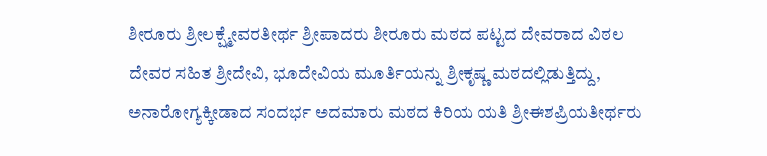ಶೀರೂರು ಶ್ರೀಲಕ್ಷ್ಮೇವರತೀರ್ಥ ಶ್ರೀಪಾದರು ಶೀರೂರು ಮಠದ ಪಟ್ಟದ ದೇವರಾದ ವಿಠಲ ದೇವರ ಸಹಿತ ಶ್ರೀದೇವಿ, ಭೂದೇವಿಯ ಮೂರ್ತಿಯನ್ನು ಶ್ರೀಕೃಷ್ಣ ಮಠದಲ್ಲಿಡುತ್ತಿದ್ದು, ಅನಾರೋಗ್ಯಕ್ಕೀಡಾದ ಸಂದರ್ಭ ಅದಮಾರು ಮಠದ ಕಿರಿಯ ಯತಿ ಶ್ರೀಈಶಪ್ರಿಯತೀರ್ಥರು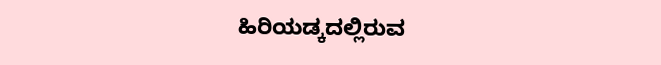ಹಿರಿಯಡ್ಕದಲ್ಲಿರುವ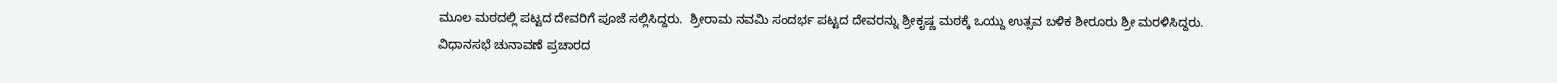ಮೂಲ ಮಠದಲ್ಲಿ ಪಟ್ಟದ ದೇವರಿಗೆ ಪೂಜೆ ಸಲ್ಲಿಸಿದ್ದರು.  ಶ್ರೀರಾಮ ನವಮಿ ಸಂದರ್ಭ ಪಟ್ಟದ ದೇವರನ್ನು ಶ್ರೀಕೃಷ್ಣ ಮಠಕ್ಕೆ ಒಯ್ದು ಉತ್ಸವ ಬಳಿಕ ಶೀರೂರು ಶ್ರೀ ಮರಳಿಸಿದ್ದರು. ವಿಧಾನಸಭೆ ಚುನಾವಣೆ ಪ್ರಚಾರದ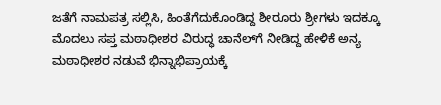ಜತೆಗೆ ನಾಮಪತ್ರ ಸಲ್ಲಿಸಿ, ಹಿಂತೆಗೆದುಕೊಂಡಿದ್ದ ಶೀರೂರು ಶ್ರೀಗಳು ಇದಕ್ಕೂ ಮೊದಲು ಸಪ್ತ ಮಠಾಧೀಶರ ವಿರುದ್ಧ ಚಾನೆಲ್‌ಗೆ ನೀಡಿದ್ದ ಹೇಳಿಕೆ ಅನ್ಯ ಮಠಾಧೀಶರ ನಡುವೆ ಭಿನ್ನಾಭಿಪ್ರಾಯಕ್ಕೆ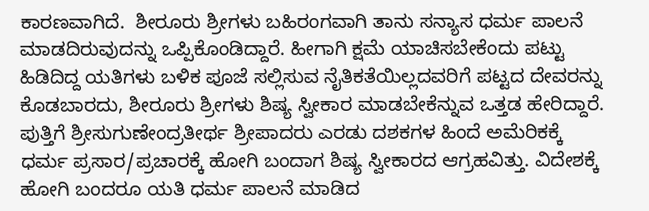ಕಾರಣವಾಗಿದೆ.  ಶೀರೂರು ಶ್ರೀಗಳು ಬಹಿರಂಗವಾಗಿ ತಾನು ಸನ್ಯಾಸ ಧರ್ಮ ಪಾಲನೆ ಮಾಡದಿರುವುದನ್ನು ಒಪ್ಪಿಕೊಂಡಿದ್ದಾರೆ. ಹೀಗಾಗಿ ಕ್ಷಮೆ ಯಾಚಿಸಬೇಕೆಂದು ಪಟ್ಟು ಹಿಡಿದಿದ್ದ ಯತಿಗಳು ಬಳಿಕ ಪೂಜೆ ಸಲ್ಲಿಸುವ ನೈತಿಕತೆಯಿಲ್ಲದವರಿಗೆ ಪಟ್ಟದ ದೇವರನ್ನು ಕೊಡಬಾರದು, ಶೀರೂರು ಶ್ರೀಗಳು ಶಿಷ್ಯ ಸ್ವೀಕಾರ ಮಾಡಬೇಕೆನ್ನುವ ಒತ್ತಡ ಹೇರಿದ್ದಾರೆ.  ಪುತ್ತಿಗೆ ಶ್ರೀಸುಗುಣೇಂದ್ರತೀರ್ಥ ಶ್ರೀಪಾದರು ಎರಡು ದಶಕಗಳ ಹಿಂದೆ ಅಮೆರಿಕಕ್ಕೆ ಧರ್ಮ ಪ್ರಸಾರ/ಪ್ರಚಾರಕ್ಕೆ ಹೋಗಿ ಬಂದಾಗ ಶಿಷ್ಯ ಸ್ವೀಕಾರದ ಆಗ್ರಹವಿತ್ತು. ವಿದೇಶಕ್ಕೆ ಹೋಗಿ ಬಂದರೂ ಯತಿ ಧರ್ಮ ಪಾಲನೆ ಮಾಡಿದ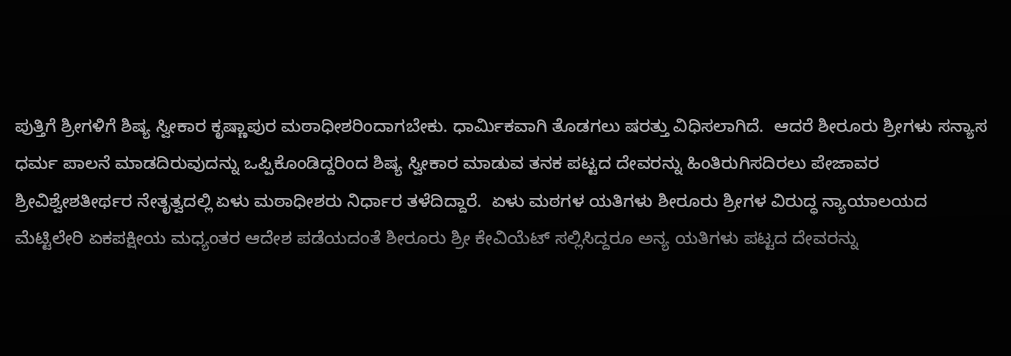ಪುತ್ತಿಗೆ ಶ್ರೀಗಳಿಗೆ ಶಿಷ್ಯ ಸ್ವೀಕಾರ ಕೃಷ್ಣಾಪುರ ಮಠಾಧೀಶರಿಂದಾಗಬೇಕು. ಧಾರ್ಮಿಕವಾಗಿ ತೊಡಗಲು ಷರತ್ತು ವಿಧಿಸಲಾಗಿದೆ.  ಆದರೆ ಶೀರೂರು ಶ್ರೀಗಳು ಸನ್ಯಾಸ ಧರ್ಮ ಪಾಲನೆ ಮಾಡದಿರುವುದನ್ನು ಒಪ್ಪಿಕೊಂಡಿದ್ದರಿಂದ ಶಿಷ್ಯ ಸ್ವೀಕಾರ ಮಾಡುವ ತನಕ ಪಟ್ಟದ ದೇವರನ್ನು ಹಿಂತಿರುಗಿಸದಿರಲು ಪೇಜಾವರ ಶ್ರೀವಿಶ್ವೇಶತೀರ್ಥರ ನೇತೃತ್ವದಲ್ಲಿ ಏಳು ಮಠಾಧೀಶರು ನಿರ್ಧಾರ ತಳೆದಿದ್ದಾರೆ.  ಏಳು ಮಠಗಳ ಯತಿಗಳು ಶೀರೂರು ಶ್ರೀಗಳ ವಿರುದ್ಧ ನ್ಯಾಯಾಲಯದ ಮೆಟ್ಟಿಲೇರಿ ಏಕಪಕ್ಷೀಯ ಮಧ್ಯಂತರ ಆದೇಶ ಪಡೆಯದಂತೆ ಶೀರೂರು ಶ್ರೀ ಕೇವಿಯೆಟ್‌ ಸಲ್ಲಿಸಿದ್ದರೂ ಅನ್ಯ ಯತಿಗಳು ಪಟ್ಟದ ದೇವರನ್ನು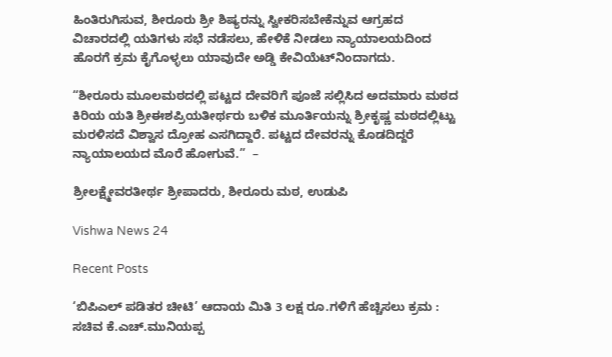ಹಿಂತಿರುಗಿಸುವ, ಶೀರೂರು ಶ್ರೀ ಶಿಷ್ಯರನ್ನು ಸ್ವೀಕರಿಸಬೇಕೆನ್ನುವ ಆಗ್ರಹದ ವಿಚಾರದಲ್ಲಿ ಯತಿಗಳು ಸಭೆ ನಡೆಸಲು, ಹೇಳಿಕೆ ನೀಡಲು ನ್ಯಾಯಾಲಯದಿಂದ ಹೊರಗೆ ಕ್ರಮ ಕೈಗೊಳ್ಳಲು ಯಾವುದೇ ಅಡ್ಡಿ ಕೇವಿಯೆಟ್‌ನಿಂದಾಗದು.

“ಶೀರೂರು ಮೂಲಮಠದಲ್ಲಿ ಪಟ್ಟದ ದೇವರಿಗೆ ಪೂಜೆ ಸಲ್ಲಿಸಿದ ಅದಮಾರು ಮಠದ ಕಿರಿಯ ಯತಿ ಶ್ರೀಈಶಪ್ರಿಯತೀರ್ಥರು ಬಳಿಕ ಮೂರ್ತಿಯನ್ನು ಶ್ರೀಕೃಷ್ಣ ಮಠದಲ್ಲಿಟ್ಟು ಮರಳಿಸದೆ ವಿಶ್ವಾಸ ದ್ರೋಹ ಎಸಗಿದ್ದಾರೆ. ಪಟ್ಟದ ದೇವರನ್ನು ಕೊಡದಿದ್ದರೆ ನ್ಯಾಯಾಲಯದ ಮೊರೆ ಹೋಗುವೆ.”  –

ಶ್ರೀಲಕ್ಷ್ಮೇವರತೀರ್ಥ ಶ್ರೀಪಾದರು, ಶೀರೂರು ಮಠ, ಉಡುಪಿ

Vishwa News 24

Recent Posts

‘ಬಿಪಿಎಲ್ ಪಡಿತರ ಚೀಟಿ’ ಆದಾಯ ಮಿತಿ 3 ಲಕ್ಷ ರೂ.ಗಳಿಗೆ ಹೆಚ್ಚಿಸಲು ಕ್ರಮ : ಸಚಿವ ಕೆ.ಎಚ್.ಮುನಿಯಪ್ಪ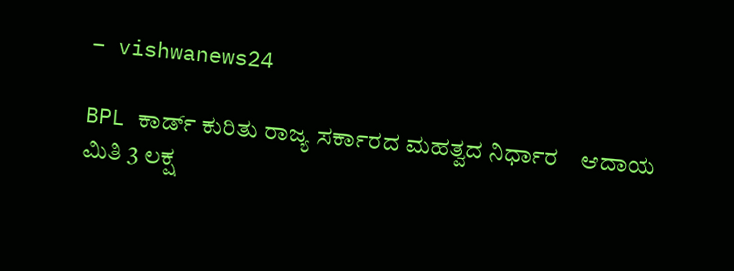– vishwanews24

BPL ಕಾರ್ಡ್‌ ಕುರಿತು ರಾಜ್ಯ ಸರ್ಕಾರದ ಮಹತ್ವದ ನಿರ್ಧಾರ    ಆದಾಯ ಮಿತಿ 3 ಲಕ್ಷ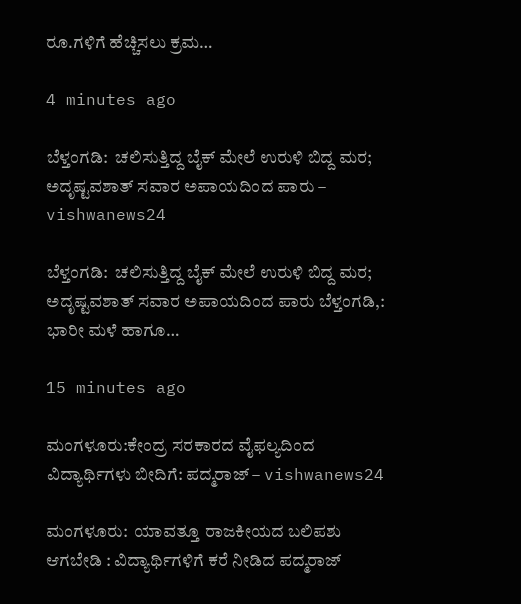ರೂ.ಗಳಿಗೆ ಹೆಚ್ಚಿಸಲು ಕ್ರಮ…

4 minutes ago

ಬೆಳ್ತಂಗಡಿ:  ಚಲಿಸುತ್ತಿದ್ದ ಬೈಕ್ ಮೇಲೆ ಉರುಳಿ ಬಿದ್ದ ಮರ; ಅದೃಷ್ಟವಶಾತ್ ಸವಾರ ಅಪಾಯದಿಂದ ಪಾರು – vishwanews24

ಬೆಳ್ತಂಗಡಿ:  ಚಲಿಸುತ್ತಿದ್ದ ಬೈಕ್ ಮೇಲೆ ಉರುಳಿ ಬಿದ್ದ ಮರ; ಅದೃಷ್ಟವಶಾತ್ ಸವಾರ ಅಪಾಯದಿಂದ ಪಾರು ಬೆಳ್ತಂಗಡಿ,: ಭಾರೀ ಮಳೆ ಹಾಗೂ…

15 minutes ago

ಮಂಗಳೂರು:ಕೇಂದ್ರ ಸರಕಾರದ ವೈಫಲ್ಯದಿಂದ ವಿದ್ಯಾರ್ಥಿಗಳು ಬೀದಿಗೆ: ಪದ್ಮರಾಜ್ – vishwanews24

ಮಂಗಳೂರು:  ಯಾವತ್ತೂ ರಾಜಕೀಯದ ಬಲಿಪಶು ಆಗಬೇಡಿ : ವಿದ್ಯಾರ್ಥಿಗಳಿಗೆ ಕರೆ ನೀಡಿದ ಪದ್ಮರಾಜ್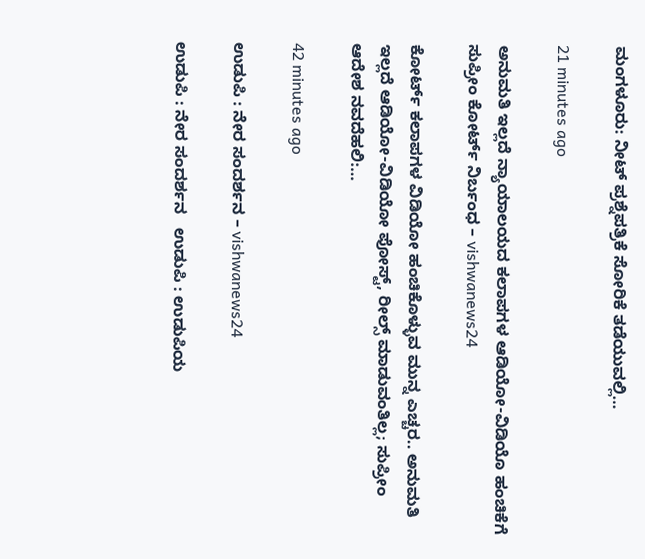ಮಂಗಳೂರು: ನೀಟ್ ಪ್ರಶ್ನೆಪತ್ರಿಕೆ ಸೋರಿಕೆ ತಡೆಯುವಲ್ಲಿ…

21 minutes ago

ಅನುಮತಿ ಇಲ್ಲದೆ ನ್ಯಾಯಾಲಯದ ಕಲಾಪಗಳ ಆಡಿಯೋ-ವಿಡಿಯೊ ಹಂಚಿಕೆಗೆ ಸುಪ್ರೀಂ ಕೋರ್ಟ್ ನಿರ್ಬಂಧ – vishwanews24

ಕೋರ್ಟ್ ಕಲಾಪಗಳ ವಿಡಿಯೋ ಹಂಚಿಕೊಳ್ಳುವ ಮುನ್ನ ಎಚ್ಚರ.. ಅನುಮತಿ ಇಲ್ಲದೆ ಆಡಿಯೋ-ವಿಡಿಯೋ ಪೋಸ್ಟ್, ರೀಲ್ಸ್ ಮಾಡುವಂತಿಲ್ಲ; ಸುಪ್ರೀಂ ಆದೇಶ ನವದೆಹಲಿ:…

42 minutes ago

ಉಡುಪಿ : ನೇರ ಸಂದರ್ಶನ – vishwanews24

ಉಡುಪಿ : ನೇರ ಸಂದರ್ಶನ   ಉಡುಪಿ : ಉಡುಪಿಯ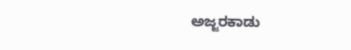ಅಜ್ಜರಕಾಡು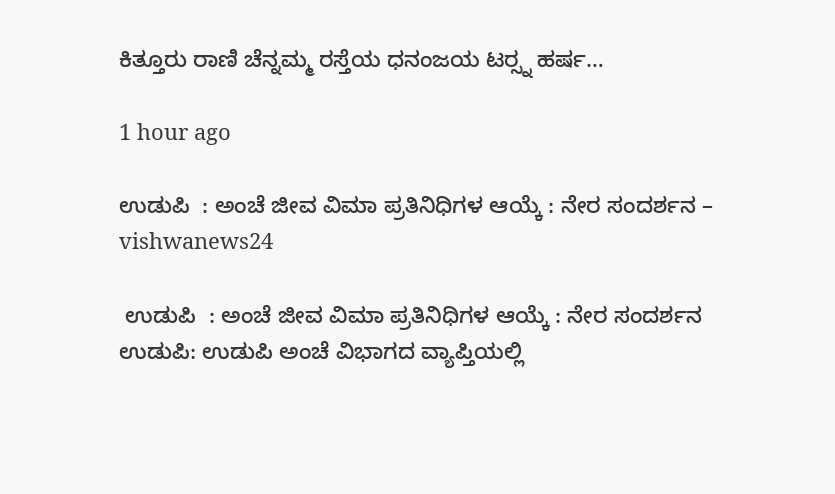ಕಿತ್ತೂರು ರಾಣಿ ಚೆನ್ನಮ್ಮ ರಸ್ತೆಯ ಧನಂಜಯ ಟರ‍್ಸ್ನ ಹರ್ಷ…

1 hour ago

ಉಡುಪಿ  : ಅಂಚೆ ಜೀವ ವಿಮಾ ಪ್ರತಿನಿಧಿಗಳ ಆಯ್ಕೆ : ನೇರ ಸಂದರ್ಶನ – vishwanews24

 ಉಡುಪಿ  : ಅಂಚೆ ಜೀವ ವಿಮಾ ಪ್ರತಿನಿಧಿಗಳ ಆಯ್ಕೆ : ನೇರ ಸಂದರ್ಶನ      ಉಡುಪಿ: ಉಡುಪಿ ಅಂಚೆ ವಿಭಾಗದ ವ್ಯಾಪ್ತಿಯಲ್ಲಿ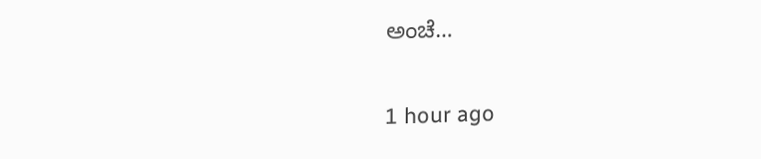ಅಂಚೆ…

1 hour ago